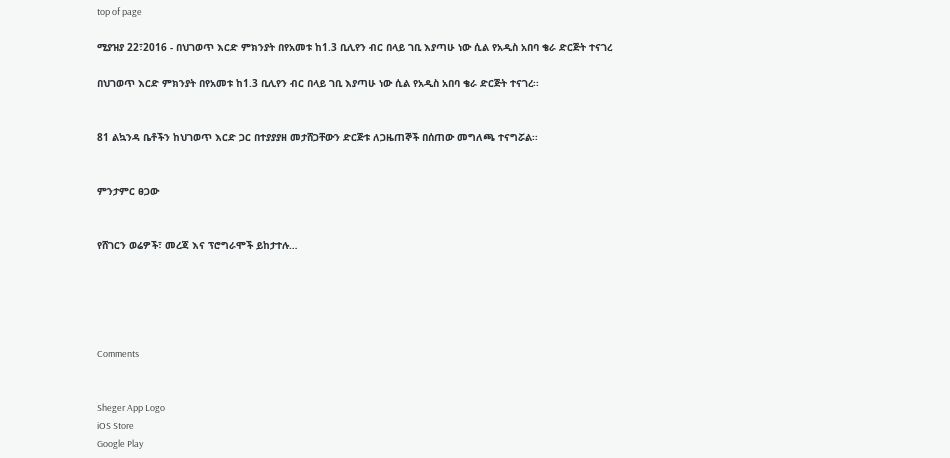top of page

ሚያዝያ 22፣2016 - በህገወጥ እርድ ምክንያት በየአመቱ ከ1.3 ቢሊየን ብር በላይ ገቢ እያጣሁ ነው ሲል የአዲስ አበባ ቄራ ድርጅት ተናገረ

በህገወጥ እርድ ምክንያት በየአመቱ ከ1.3 ቢሊየን ብር በላይ ገቢ እያጣሁ ነው ሲል የአዲስ አበባ ቄራ ድርጅት ተናገረ፡፡


81 ልኳንዳ ቤቶችን ከህገወጥ እርድ ጋር በተያያያዘ መታሸጋቸውን ድርጅቱ ለጋዜጠኞች በሰጠው መግለጫ ተናግሯል፡፡


ምንታምር ፀጋው


የሸገርን ወሬዎች፣ መረጃ እና ፕሮግራሞች ይከታተሉ…





Comments


Sheger App Logo
iOS Store
Google Play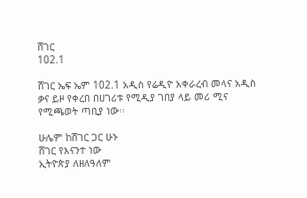ሸገር
102.1

ሸገር ኤፍ ኤም 102.1 አዲስ የሬዲዮ አቀራረብ መላና አዲስ ቃና ይዞ የቀረበ በሀገሪቱ የሚዲያ ገበያ ላይ መሪ ሚና የሚጫወት ጣቢያ ነው፡፡

ሁሌም ከሸገር ጋር ሁኑ
ሸገር የእናንተ ነው
ኢትዮጵያ ለዘለዓለም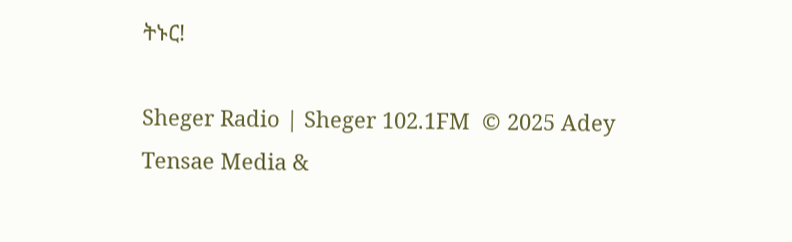ትኑር!

Sheger Radio | Sheger 102.1FM  © 2025 Adey Tensae Media &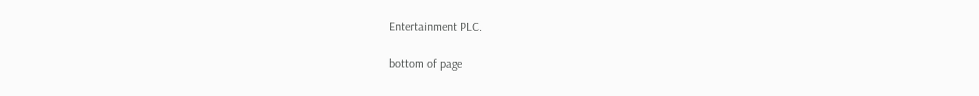Entertainment PLC.

bottom of page